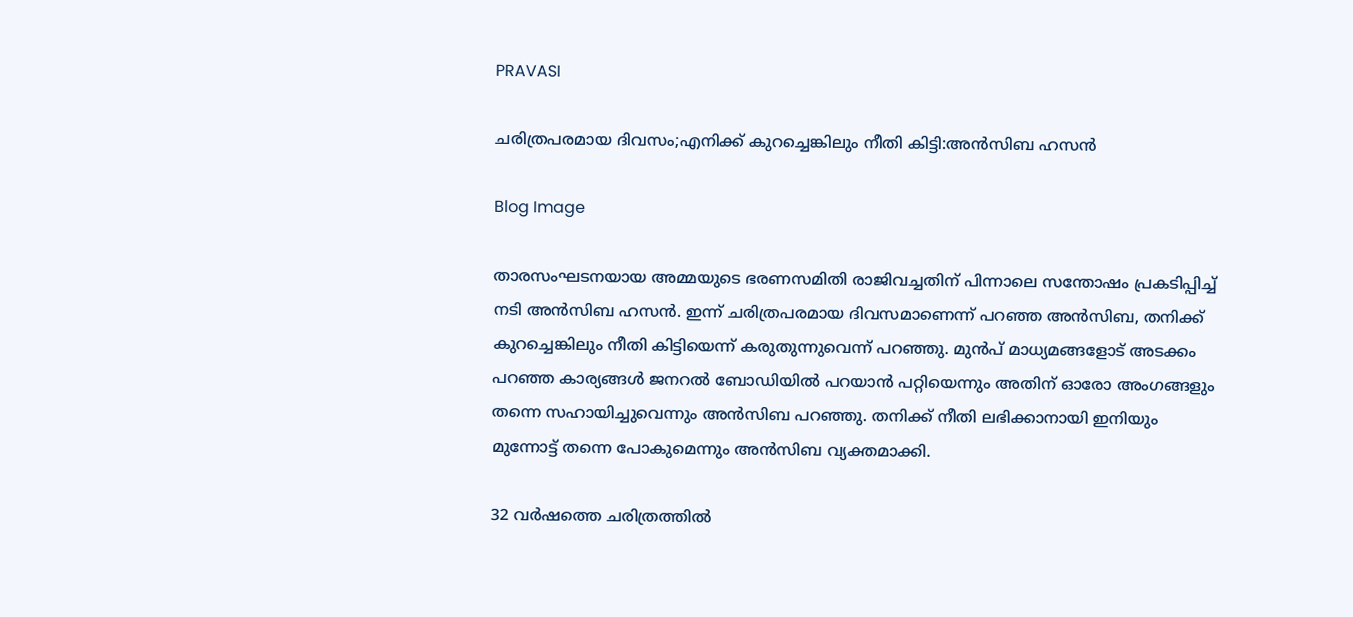PRAVASI

ചരിത്രപരമായ ദിവസം;എനിക്ക് കുറച്ചെങ്കിലും നീതി കിട്ടി:അൻസിബ ഹസൻ

Blog Image

താരസംഘടനയായ അമ്മയുടെ ഭരണസമിതി രാജിവച്ചതിന് പിന്നാലെ സന്തോഷം പ്രകടിപ്പിച്ച് നടി അൻസിബ ഹസൻ. ഇന്ന് ചരിത്രപരമായ ദിവസമാണെന്ന് പറഞ്ഞ അൻസിബ, തനിക്ക് കുറച്ചെങ്കിലും നീതി കിട്ടിയെന്ന് കരുതുന്നുവെന്ന് പറഞ്ഞു. മുൻപ് മാധ്യമങ്ങളോട് അടക്കം പറഞ്ഞ കാര്യങ്ങൾ ജനറൽ ബോഡിയിൽ പറയാൻ പറ്റിയെന്നും അതിന് ഓരോ അംഗങ്ങളും തന്നെ സഹായിച്ചുവെന്നും അൻസിബ പറഞ്ഞു. തനിക്ക് നീതി ലഭിക്കാനായി ഇനിയും മുന്നോട്ട് തന്നെ പോകുമെന്നും അൻസിബ വ്യക്തമാക്കി.

32 വർഷത്തെ ചരിത്രത്തിൽ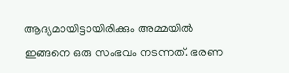ആദ്യമായിട്ടായിരിക്കും അമ്മയിൽ ഇങ്ങനെ ഒരു സംഭവം നടന്നത്. ഭരണ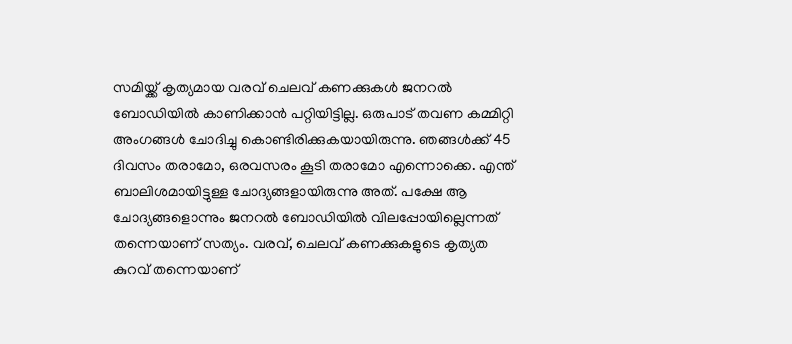സമിയ്ക്ക് കൃത്യമായ വരവ് ചെലവ് കണക്കുകള്‍ ജനറല്‍ ബോഡിയില്‍ കാണിക്കാന്‍ പറ്റിയിട്ടില്ല. ഒരുപാട് തവണ കമ്മിറ്റി അംഗങ്ങള്‍ ചോദിച്ചു കൊണ്ടിരിക്കുകയായിരുന്നു. ഞങ്ങള്‍ക്ക് 45 ദിവസം തരാമോ, ഒരവസരം കൂടി തരാമോ എന്നൊക്കെ. എന്ത് ബാലിശമായിട്ടുള്ള ചോദ്യങ്ങളായിരുന്നു അത്. പക്ഷേ ആ ചോദ്യങ്ങളൊന്നും ജനറല്‍ ബോഡിയില്‍ വിലപ്പോയില്ലെന്നത് തന്നെയാണ് സത്യം. വരവ്, ചെലവ് കണക്കുകളുടെ കൃത്യത കുറവ് തന്നെയാണ്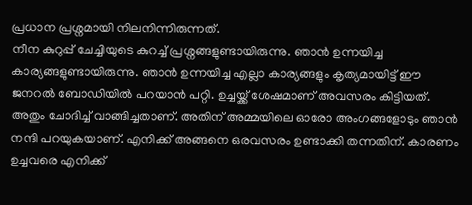പ്രധാന പ്രശ്നമായി നിലനിന്നിരുന്നത്.
നീന കുറുപ്പ് ചേച്ചിയുടെ കുറച്ച് പ്രശ്നങ്ങളുണ്ടായിരുന്നു. ഞാന്‍ ഉന്നയിച്ച കാര്യങ്ങളുണ്ടായിരുന്നു. ഞാന്‍ ഉന്നയിച്ച എല്ലാ കാര്യങ്ങളും കൃത്യമായിട്ട് ഈ ജനറല്‍ ബോഡിയില്‍ പറയാന്‍ പറ്റി. ഉച്ചയ്ക്ക് ശേഷമാണ് അവസരം കിട്ടിയത്. അതും ചോദിച്ച് വാങ്ങിച്ചതാണ്. അതിന് അമ്മയിലെ ഓരോ അംഗങ്ങളോടും ഞാന്‍ നന്ദി പറയുകയാണ്. എനിക്ക് അങ്ങനെ ഒരവസരം ഉണ്ടാക്കി തന്നതിന്. കാരണം ഉച്ചവരെ എനിക്ക്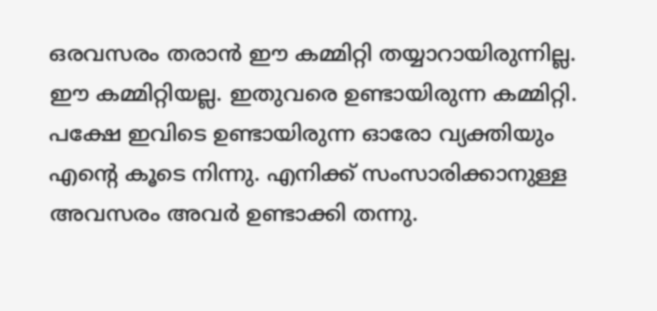ഒരവസരം തരാന്‍ ഈ കമ്മിറ്റി തയ്യാറായിരുന്നില്ല. ഈ കമ്മിറ്റിയല്ല. ഇതുവരെ ഉണ്ടായിരുന്ന കമ്മിറ്റി. പക്ഷേ ഇവിടെ ഉണ്ടായിരുന്ന ഓരോ വ്യക്തിയും എന്‍റെ കൂടെ നിന്നു. എനിക്ക് സംസാരിക്കാനുള്ള അവസരം അവര്‍ ഉണ്ടാക്കി തന്നു.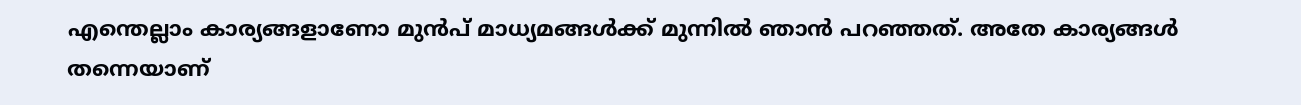എന്തെല്ലാം കാര്യങ്ങളാണോ മുന്‍പ് മാധ്യമങ്ങള്‍ക്ക് മുന്നില്‍ ഞാന്‍ പറഞ്ഞത്. അതേ കാര്യങ്ങള്‍ തന്നെയാണ്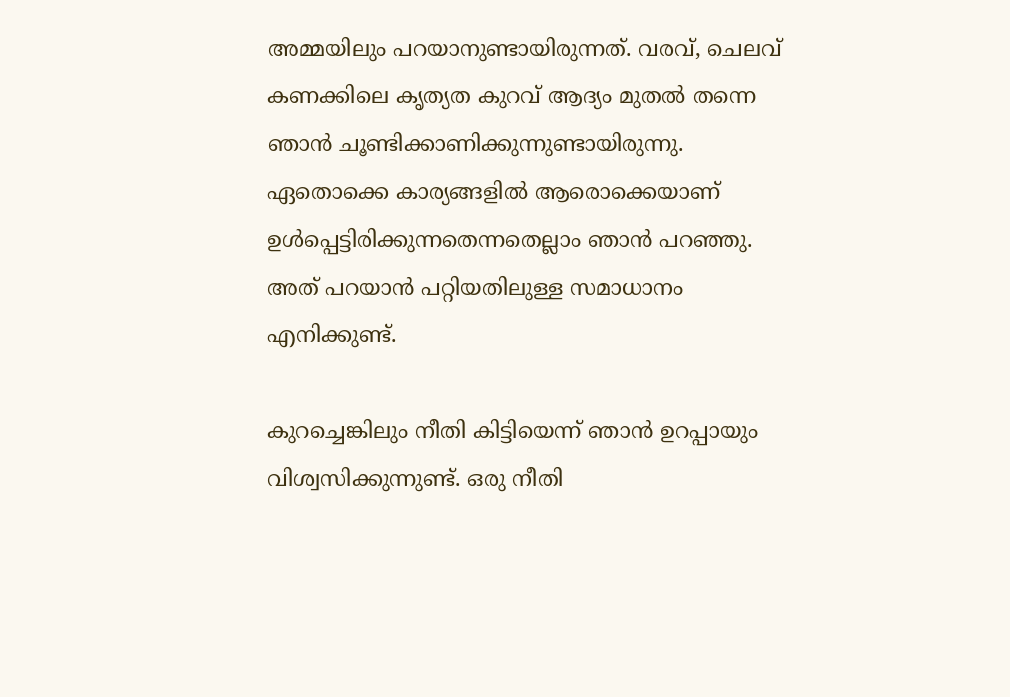അമ്മയിലും പറയാനുണ്ടായിരുന്നത്. വരവ്, ചെലവ് കണക്കിലെ കൃത്യത കുറവ് ആദ്യം മുതല്‍ തന്നെ ഞാന്‍ ചൂണ്ടിക്കാണിക്കുന്നുണ്ടായിരുന്നു. ഏതൊക്കെ കാര്യങ്ങളില്‍ ആരൊക്കെയാണ് ഉള്‍പ്പെട്ടിരിക്കുന്നതെന്നതെല്ലാം ഞാന്‍ പറഞ്ഞു. അത് പറയാന്‍ പറ്റിയതിലുള്ള സമാധാനം എനിക്കുണ്ട്.

കുറച്ചെങ്കിലും നീതി കിട്ടിയെന്ന് ഞാന്‍ ഉറപ്പായും വിശ്വസിക്കുന്നുണ്ട്. ഒരു നീതി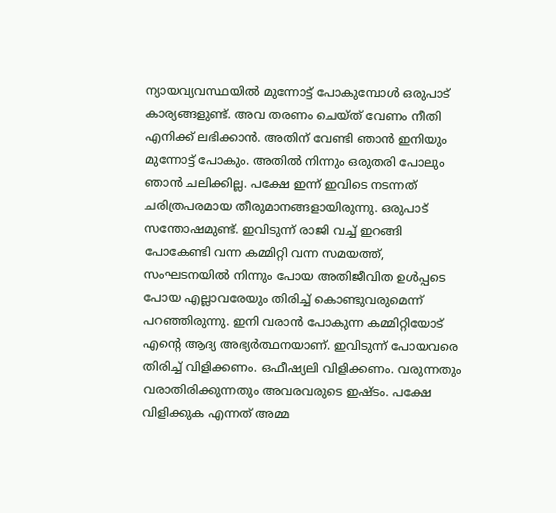ന്യായവ്യവസ്ഥയില്‍ മുന്നോട്ട് പോകുമ്പോള്‍ ഒരുപാട് കാര്യങ്ങളുണ്ട്. അവ തരണം ചെയ്ത് വേണം നീതി എനിക്ക് ലഭിക്കാന്‍. അതിന് വേണ്ടി ഞാന്‍ ഇനിയും മുന്നോട്ട് പോകും. അതില്‍ നിന്നും ഒരുതരി പോലും ഞാന്‍ ചലിക്കില്ല. പക്ഷേ ഇന്ന് ഇവിടെ നടന്നത് ചരിത്രപരമായ തീരുമാനങ്ങളായിരുന്നു. ഒരുപാട് സന്തോഷമുണ്ട്. ഇവിടുന്ന് രാജി വച്ച് ഇറങ്ങി പോകേണ്ടി വന്ന കമ്മിറ്റി വന്ന സമയത്ത്, സംഘടനയില്‍ നിന്നും പോയ അതിജീവിത ഉള്‍പ്പടെ പോയ എല്ലാവരേയും തിരിച്ച് കൊണ്ടുവരുമെന്ന് പറഞ്ഞിരുന്നു. ഇനി വരാൻ പോകുന്ന കമ്മിറ്റിയോട് എന്റെ ആദ്യ അഭ്യർത്ഥനയാണ്. ഇവിടുന്ന് പോയവരെ തിരിച്ച് വിളിക്കണം. ഒഫീഷ്യലി വിളിക്കണം. വരുന്നതും വരാതിരിക്കുന്നതും അവരവരുടെ ഇഷ്ടം. പക്ഷേ വിളിക്കുക എന്നത് അമ്മ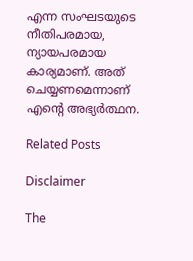എന്ന സംഘടയുടെ നീതിപരമായ, ന്യായപരമായ കാര്യമാണ്. അത് ചെയ്യണമെന്നാണ് എന്റെ അഭ്യർത്ഥന.

Related Posts

Disclaimer

The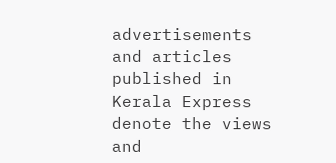advertisements and articles published in Kerala Express denote the views and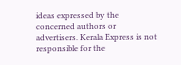ideas expressed by the concerned authors or advertisers. Kerala Express is not responsible for the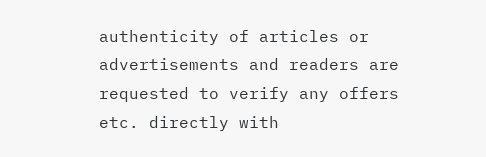authenticity of articles or advertisements and readers are requested to verify any offers etc. directly with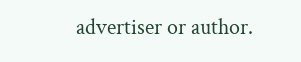advertiser or author.